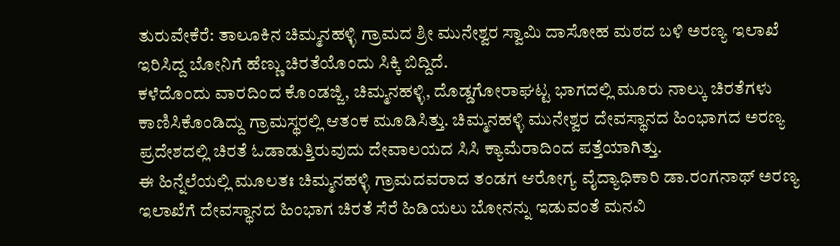ತುರುವೇಕೆರೆ: ತಾಲೂಕಿನ ಚಿಮ್ಮನಹಳ್ಳಿ ಗ್ರಾಮದ ಶ್ರೀ ಮುನೇಶ್ವರ ಸ್ವಾಮಿ ದಾಸೋಹ ಮಠದ ಬಳಿ ಅರಣ್ಯ ಇಲಾಖೆ ಇರಿಸಿದ್ದ ಬೋನಿಗೆ ಹೆಣ್ಣು ಚಿರತೆಯೊಂದು ಸಿಕ್ಕಿ ಬಿದ್ದಿದೆ.
ಕಳೆದೊಂದು ವಾರದಿಂದ ಕೊಂಡಜ್ಜಿ, ಚಿಮ್ಮನಹಳ್ಳಿ, ದೊಡ್ಡಗೋರಾಘಟ್ಟ ಭಾಗದಲ್ಲಿ ಮೂರು ನಾಲ್ಕು ಚಿರತೆಗಳು ಕಾಣಿಸಿಕೊಂಡಿದ್ದು ಗ್ರಾಮಸ್ಥರಲ್ಲಿ ಆತಂಕ ಮೂಡಿಸಿತ್ತು. ಚಿಮ್ಮನಹಳ್ಳಿ ಮುನೇಶ್ವರ ದೇವಸ್ಥಾನದ ಹಿಂಭಾಗದ ಅರಣ್ಯ ಪ್ರದೇಶದಲ್ಲಿ ಚಿರತೆ ಓಡಾಡುತ್ತಿರುವುದು ದೇವಾಲಯದ ಸಿಸಿ ಕ್ಯಾಮೆರಾದಿಂದ ಪತ್ತೆಯಾಗಿತ್ತು.
ಈ ಹಿನ್ನೆಲೆಯಲ್ಲಿ ಮೂಲತಃ ಚಿಮ್ಮನಹಳ್ಳಿ ಗ್ರಾಮದವರಾದ ತಂಡಗ ಆರೋಗ್ಯ ವೈದ್ಯಾಧಿಕಾರಿ ಡಾ.ರಂಗನಾಥ್ ಅರಣ್ಯ ಇಲಾಖೆಗೆ ದೇವಸ್ಥಾನದ ಹಿಂಭಾಗ ಚಿರತೆ ಸೆರೆ ಹಿಡಿಯಲು ಬೋನನ್ನು ಇಡುವಂತೆ ಮನವಿ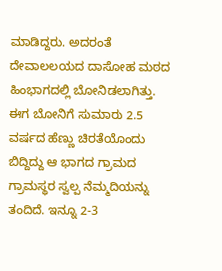ಮಾಡಿದ್ದರು. ಅದರಂತೆ ದೇವಾಲಲಯದ ದಾಸೋಹ ಮಠದ ಹಿಂಭಾಗದಲ್ಲಿ ಬೋನಿಡಲಾಗಿತ್ತು.
ಈಗ ಬೋನಿಗೆ ಸುಮಾರು 2.5 ವರ್ಷದ ಹೆಣ್ಣು ಚಿರತೆಯೊಂದು ಬಿದ್ದಿದ್ದು ಆ ಭಾಗದ ಗ್ರಾಮದ ಗ್ರಾಮಸ್ಥರ ಸ್ವಲ್ಪ ನೆಮ್ಮದಿಯನ್ನು ತಂದಿದೆ. ಇನ್ನೂ 2-3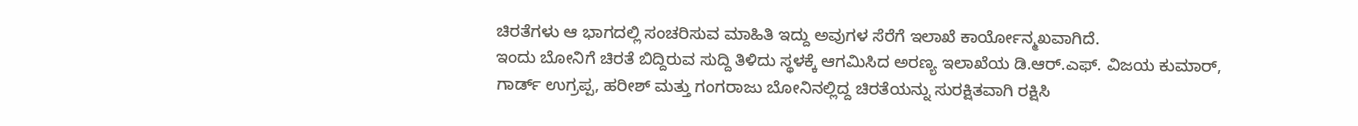ಚಿರತೆಗಳು ಆ ಭಾಗದಲ್ಲಿ ಸಂಚರಿಸುವ ಮಾಹಿತಿ ಇದ್ದು ಅವುಗಳ ಸೆರೆಗೆ ಇಲಾಖೆ ಕಾರ್ಯೋನ್ಮಖವಾಗಿದೆ.
ಇಂದು ಬೋನಿಗೆ ಚಿರತೆ ಬಿದ್ದಿರುವ ಸುದ್ದಿ ತಿಳಿದು ಸ್ಥಳಕ್ಕೆ ಆಗಮಿಸಿದ ಅರಣ್ಯ ಇಲಾಖೆಯ ಡಿ.ಆರ್.ಎಫ್. ವಿಜಯ ಕುಮಾರ್, ಗಾರ್ಡ್ ಉಗ್ರಪ್ಪ, ಹರೀಶ್ ಮತ್ತು ಗಂಗರಾಜು ಬೋನಿನಲ್ಲಿದ್ದ ಚಿರತೆಯನ್ನು ಸುರಕ್ಷಿತವಾಗಿ ರಕ್ಷಿಸಿ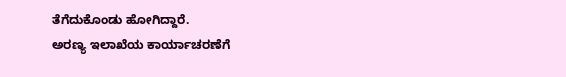ತೆಗೆದುಕೊಂಡು ಹೋಗಿದ್ದಾರೆ.
ಅರಣ್ಯ ಇಲಾಖೆಯ ಕಾರ್ಯಾಚರಣೆಗೆ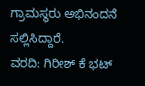ಗ್ರಾಮಸ್ಥರು ಅಭಿನಂದನೆ ಸಲ್ಲಿಸಿದ್ದಾರೆ.
ವರದಿ: ಗಿರೀಶ್ ಕೆ ಭಟ್